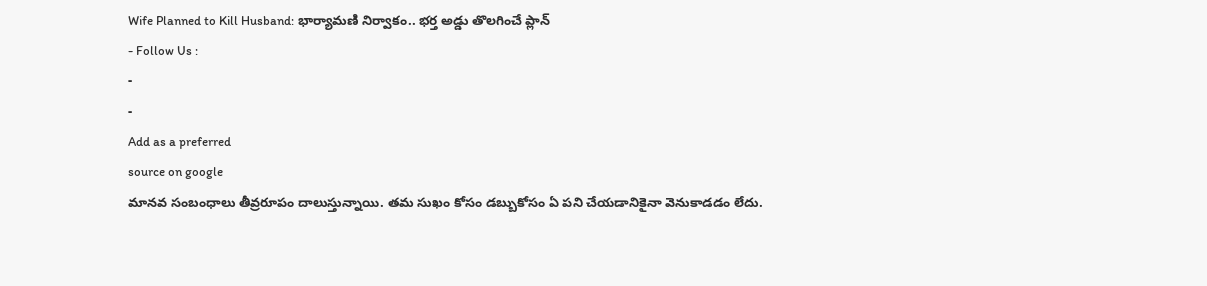Wife Planned to Kill Husband: భార్యామణి నిర్వాకం.. భర్త అడ్డు తొలగించే ప్లాన్
- Follow Us :
-
-
Add as a preferred
source on google
మానవ సంబంధాలు తీవ్రరూపం దాలుస్తున్నాయి. తమ సుఖం కోసం డబ్బుకోసం ఏ పని చేయడానికైనా వెనుకాడడం లేదు.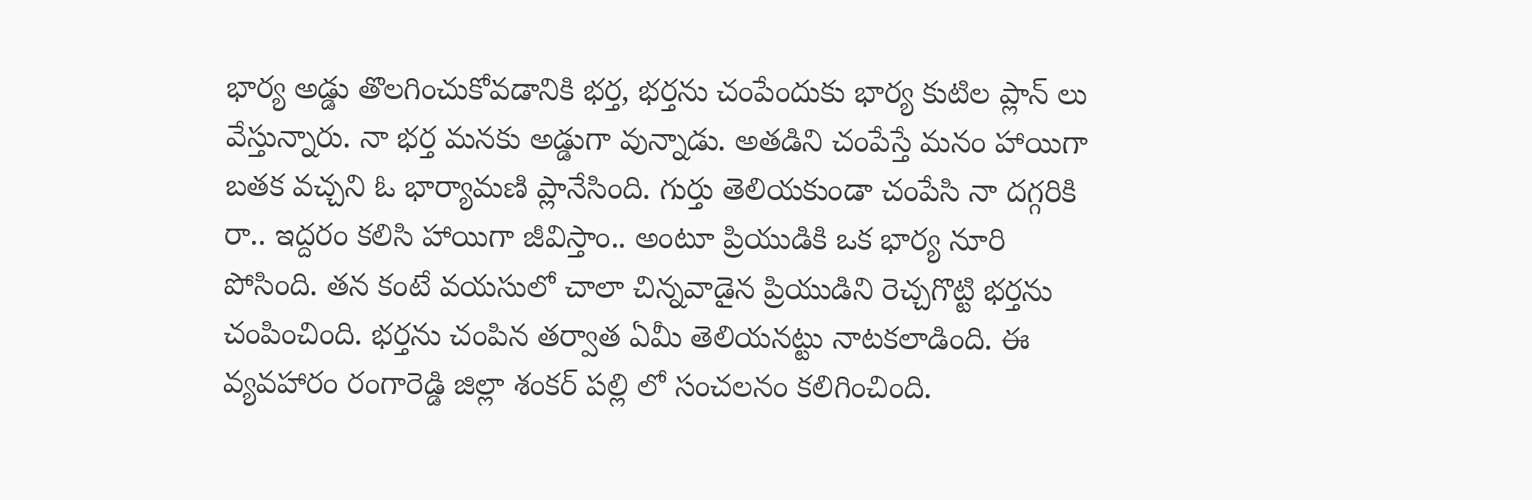భార్య అడ్డు తొలగించుకోవడానికి భర్త, భర్తను చంపేందుకు భార్య కుటిల ప్లాన్ లు వేస్తున్నారు. నా భర్త మనకు అడ్డుగా వున్నాడు. అతడిని చంపేస్తే మనం హాయిగా బతక వచ్చని ఓ భార్యామణి ప్లానేసింది. గుర్తు తెలియకుండా చంపేసి నా దగ్గరికి రా.. ఇద్దరం కలిసి హాయిగా జీవిస్తాం.. అంటూ ప్రియుడికి ఒక భార్య నూరి పోసింది. తన కంటే వయసులో చాలా చిన్నవాడైన ప్రియుడిని రెచ్చగొట్టి భర్తను చంపించింది. భర్తను చంపిన తర్వాత ఏమీ తెలియనట్టు నాటకలాడింది. ఈ వ్యవహారం రంగారెడ్డి జిల్లా శంకర్ పల్లి లో సంచలనం కలిగించింది.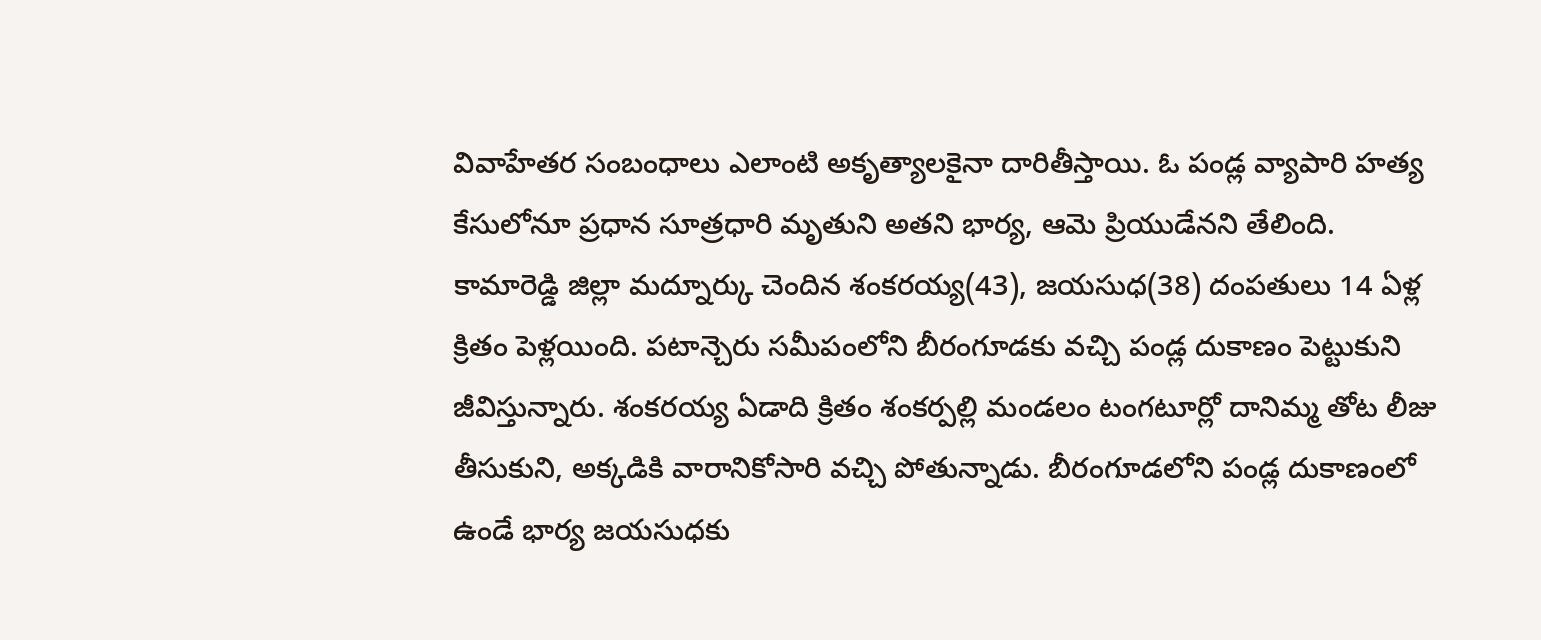వివాహేతర సంబంధాలు ఎలాంటి అకృత్యాలకైనా దారితీస్తాయి. ఓ పండ్ల వ్యాపారి హత్య కేసులోనూ ప్రధాన సూత్రధారి మృతుని అతని భార్య, ఆమె ప్రియుడేనని తేలింది. కామారెడ్డి జిల్లా మద్నూర్కు చెందిన శంకరయ్య(43), జయసుధ(38) దంపతులు 14 ఏళ్ల క్రితం పెళ్లయింది. పటాన్చెరు సమీపంలోని బీరంగూడకు వచ్చి పండ్ల దుకాణం పెట్టుకుని జీవిస్తున్నారు. శంకరయ్య ఏడాది క్రితం శంకర్పల్లి మండలం టంగటూర్లో దానిమ్మ తోట లీజు తీసుకుని, అక్కడికి వారానికోసారి వచ్చి పోతున్నాడు. బీరంగూడలోని పండ్ల దుకాణంలో ఉండే భార్య జయసుధకు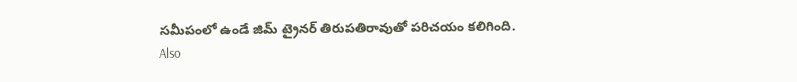సమీపంలో ఉండే జిమ్ ట్రైనర్ తిరుపతిరావుతో పరిచయం కలిగింది.
Also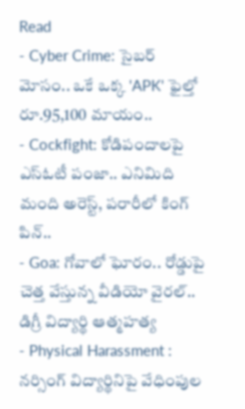Read
- Cyber Crime: సైబర్ మోసం.. ఒకే ఒక్క 'APK' ఫైల్తో రూ.95,100 మాయం..
- Cockfight: కోడిపందాలపై ఎస్ఓటీ పంజా.. ఎనిమిది మంది అరెస్ట్, పరారీలో కింగ్ పిన్..
- Goa: గోవాలో ఘోరం.. రోడ్డుపై చెత్త వేస్తున్న వీడియో వైరల్.. డిగ్రీ విద్యార్థి ఆత్మహత్య
- Physical Harassment : నర్సింగ్ విద్యార్థినిపై వేధింపుల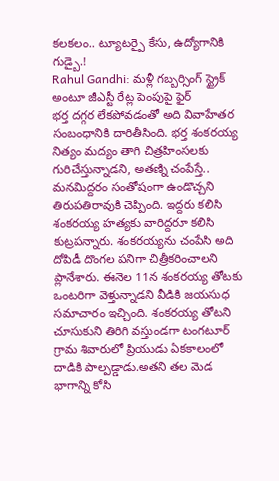కలకలం.. ట్యూటర్పై కేసు, ఉద్యోగానికి గుడ్బై.!
Rahul Gandhi: మళ్లీ గబ్బర్సింగ్ స్ట్రైక్ అంటూ జీఎస్టీ రేట్ల పెంపుపై ఫైర్
భర్త దగ్గర లేకపోవడంతో అది వివాహేతర సంబంధానికి దారితీసింది. భర్త శంకరయ్య నిత్యం మద్యం తాగి చిత్రహింసలకు గురిచేస్తున్నాడని, అతణ్ని చంపేస్తే.. మనమిద్దరం సంతోషంగా ఉండొచ్చని తిరుపతిరావుకి చెప్పింది. ఇద్దరు కలిసి శంకరయ్య హత్యకు వారిద్దరూ కలిసి కుట్రపన్నారు. శంకరయ్యను చంపేసి అది దోపిడీ దొంగల పనిగా చిత్రీకరించాలని ప్లానేశారు. ఈనెల 11న శంకరయ్య తోటకు ఒంటరిగా వెళ్తున్నాడని వీడికి జయసుధ సమాచారం ఇచ్చింది. శంకరయ్య తోటని చూసుకుని తిరిగి వస్తుండగా టంగటూర్ గ్రామ శివారులో ప్రియుడు ఏకకాలంలో దాడికి పాల్పడ్డాడు.అతని తల మెడ భాగాన్ని కోసి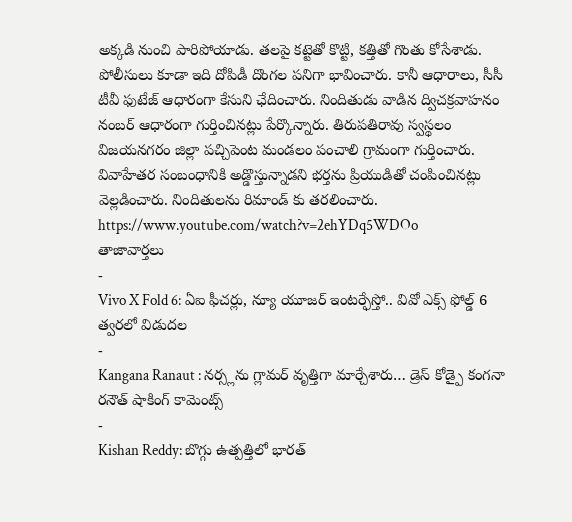అక్కడి నుంచి పారిపోయాడు. తలపై కట్టెతో కొట్టి, కత్తితో గొంతు కోసేశాడు. పోలీసులు కూడా ఇది దోపిడీ దొంగల పనిగా భావించారు. కానీ ఆధారాలు, సీసీ టీవీ ఫుటేజ్ ఆధారంగా కేసుని ఛేదించారు. నిందితుడు వాడిన ద్విచక్రవాహనం నంబర్ ఆధారంగా గుర్తించినట్లు పేర్కొన్నారు. తిరుపతిరావు స్వస్థలం విజయనగరం జిల్లా పచ్చిపెంట మండలం పంచాలి గ్రామంగా గుర్తించారు. వివాహేతర సంబంధానికి అడ్డొస్తున్నాడని భర్తను ప్రియుడితో చంపించినట్లు వెల్లడించారు. నిందితులను రిమాండ్ కు తరలించారు.
https://www.youtube.com/watch?v=2ehYDq5WDOo
తాజావార్తలు
-
Vivo X Fold 6: ఏఐ ఫీచర్లు, న్యూ యూజర్ ఇంటర్ఫేస్తో.. వివో ఎక్స్ ఫోల్డ్ 6 త్వరలో విడుదల
-
Kangana Ranaut : నర్స్లను గ్లామర్ వృత్తిగా మార్చేశారు… డ్రెస్ కోడ్పై కంగనా రనౌత్ షాకింగ్ కామెంట్స్
-
Kishan Reddy: బొగ్గు ఉత్పత్తిలో భారత్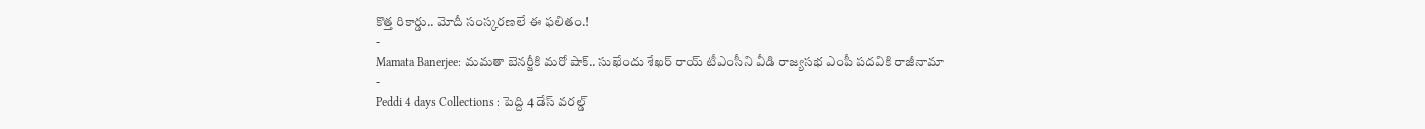కొత్త రికార్డు.. మోదీ సంస్కరణలే ఈ ఫలితం.!
-
Mamata Banerjee: మమతా బెనర్జీకి మరో షాక్.. సుఖేందు శేఖర్ రాయ్ టీఎంసీని వీడి రాజ్యసభ ఎంపీ పదవికి రాజీనామా
-
Peddi 4 days Collections : పెద్ది 4 డేస్ వరల్డ్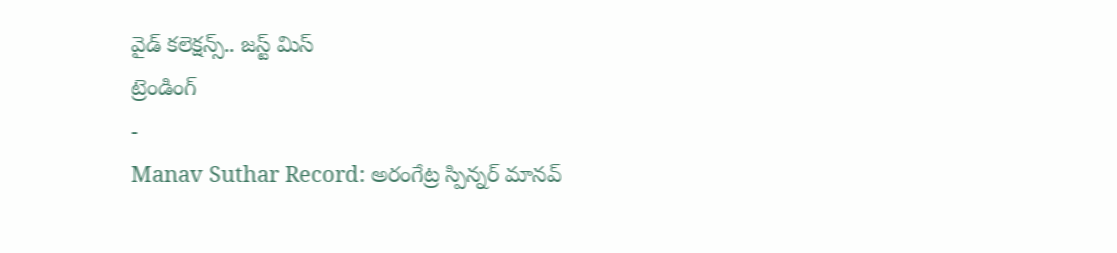వైడ్ కలెక్షన్స్.. జస్ట్ మిస్
ట్రెండింగ్
-
Manav Suthar Record: అరంగేట్ర స్పిన్నర్ మానవ్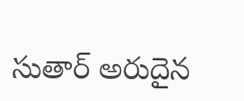సుతార్ అరుదైన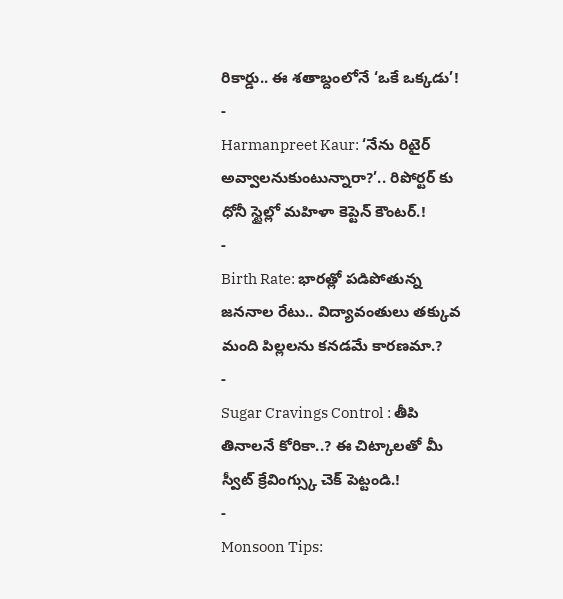రికార్డు.. ఈ శతాబ్దంలోనే ‘ఒకే ఒక్కడు’!
-
Harmanpreet Kaur: ‘నేను రిటైర్ అవ్వాలనుకుంటున్నారా?’.. రిపోర్టర్ కు ధోనీ స్టైల్లో మహిళా కెప్టెన్ కౌంటర్.!
-
Birth Rate: భారత్లో పడిపోతున్న జననాల రేటు.. విద్యావంతులు తక్కువ మంది పిల్లలను కనడమే కారణమా.?
-
Sugar Cravings Control : తీపి తినాలనే కోరికా..? ఈ చిట్కాలతో మీ స్వీట్ క్రేవింగ్స్కు చెక్ పెట్టండి.!
-
Monsoon Tips: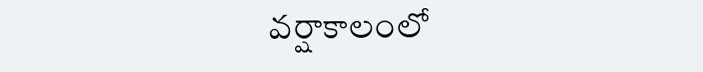వర్షాకాలంలో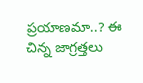ప్రయాణమా..? ఈ చిన్న జాగ్రత్తలు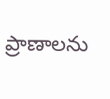ప్రాణాలను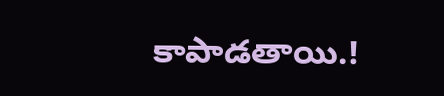కాపాడతాయి.!